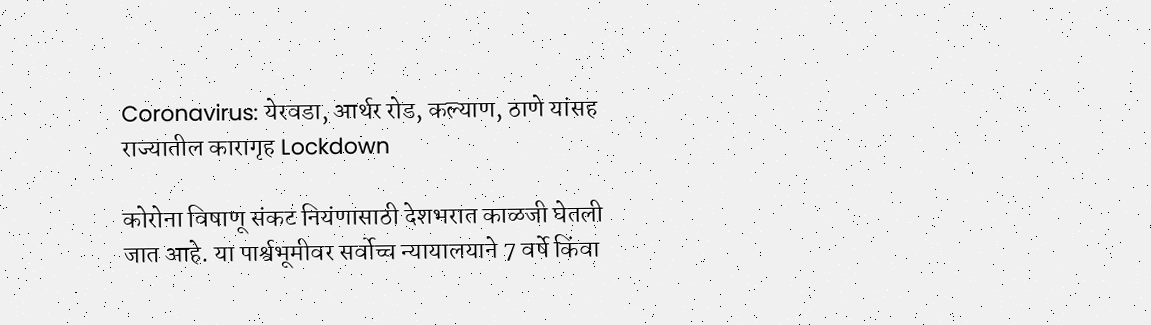Coronavirus: येरवडा, आर्थर रोड, कल्याण, ठाणे यांसह राज्यातील कारागृह Lockdown

कोरोना विषाणू संकट नियंणासाठी देशभरात काळजी घेतली जात आहे. या पार्श्वभूमीवर सर्वोच्च न्यायालयाने 7 वर्षे किंवा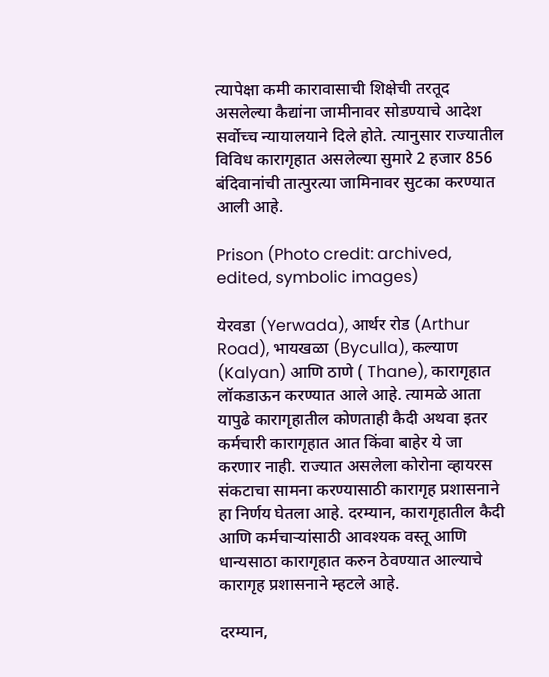त्यापेक्षा कमी कारावासाची शिक्षेची तरतूद असलेल्या कैद्यांना जामीनावर सोडण्याचे आदेश सर्वोच्च न्यायालयाने दिले होते. त्यानुसार राज्यातील विविध कारागृहात असलेल्या सुमारे 2 हजार 856 बंदिवानांची तात्पुरत्या जामिनावर सुटका करण्यात आली आहे.

Prison (Photo credit: archived, edited, symbolic images)

येरवडा (Yerwada), आर्थर रोड (Arthur Road), भायखळा (Byculla), कल्याण (Kalyan) आणि ठाणे ( Thane), कारागृहात लॉकडाऊन करण्यात आले आहे. त्यामळे आता यापुढे कारागृहातील कोणताही कैदी अथवा इतर कर्मचारी कारागृहात आत किंवा बाहेर ये जा करणार नाही. राज्यात असलेला कोरोना व्हायरस संकटाचा सामना करण्यासाठी कारागृह प्रशासनाने हा निर्णय घेतला आहे. दरम्यान, कारागृहातील कैदी आणि कर्मचाऱ्यांसाठी आवश्यक वस्तू आणि धान्यसाठा कारागृहात करुन ठेवण्यात आल्याचे कारागृह प्रशासनाने म्हटले आहे.

दरम्यान,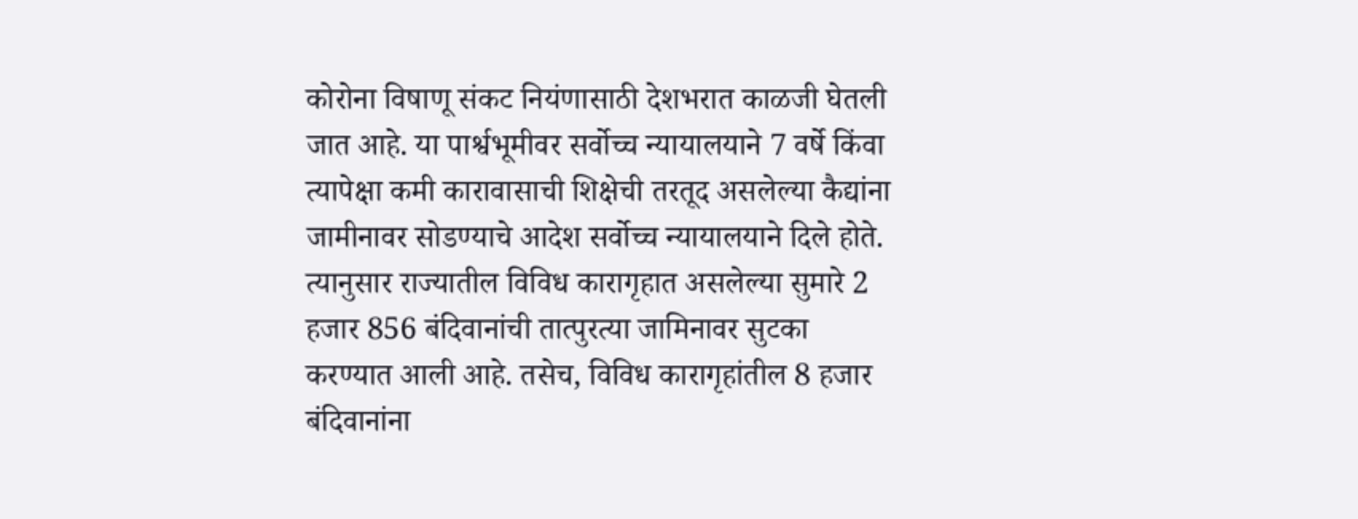कोरोना विषाणू संकट नियंणासाठी देशभरात काळजी घेतली जात आहे. या पार्श्वभूमीवर सर्वोच्च न्यायालयाने 7 वर्षे किंवा त्यापेक्षा कमी कारावासाची शिक्षेची तरतूद असलेल्या कैद्यांना जामीनावर सोडण्याचे आदेश सर्वोच्च न्यायालयाने दिले होते. त्यानुसार राज्यातील विविध कारागृहात असलेल्या सुमारे 2 हजार 856 बंदिवानांची तात्पुरत्या जामिनावर सुटका करण्यात आली आहे. तसेच, विविध कारागृहांतील 8 हजार बंदिवानांना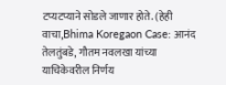टप्यटप्याने सोडले जाणार होते. (हेही वाचा,Bhima Koregaon Case: आनंद तेलतुंबडे, गौतम नवलखा यांच्या याचिकेवरील निर्णय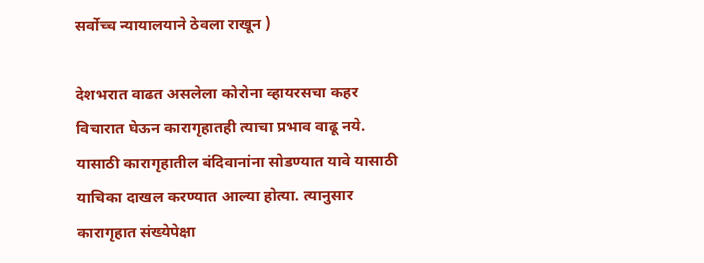सर्वोच्च न्यायालयाने ठेवला राखून )

देशभरात वाढत असलेला कोरोना व्हायरसचा कहर विचारात घेऊन कारागृहातही त्याचा प्रभाव वाढू नये. यासाठी कारागृहातील बंदिवानांना सोडण्यात यावे यासाठी याचिका दाखल करण्यात आल्या होत्या. त्यानुसार कारागृहात संख्येपेक्षा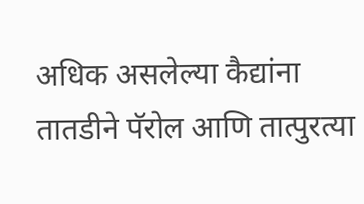अधिक असलेल्या कैद्यांना तातडीने पॅरोल आणि तात्पुरत्या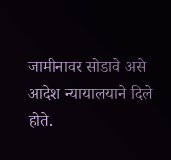जामीनावर सोडावे असे आदेश न्यायालयाने दिले होते.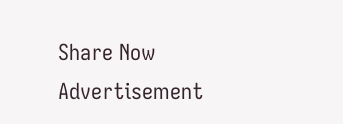Share Now
Advertisement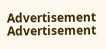Advertisement
Advertisement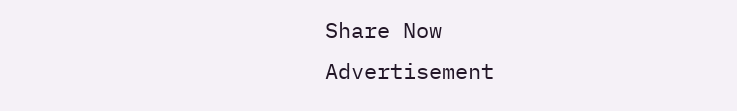Share Now
Advertisement